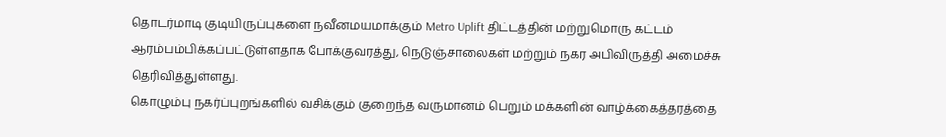தொடர்மாடி குடியிருப்புகளை நவீனமயமாக்கும் Metro Uplift திட்டத்தின் மற்றுமொரு கட்டம் ஆரம்பம்பிக்கப்பட்டுள்ளதாக போக்குவரத்து, நெடுஞ்சாலைகள் மற்றும் நகர அபிவிருத்தி அமைச்சு தெரிவித்துள்ளது.
கொழும்பு நகர்ப்புறங்களில் வசிக்கும் குறைந்த வருமானம் பெறும் மக்களின் வாழ்க்கைத்தரத்தை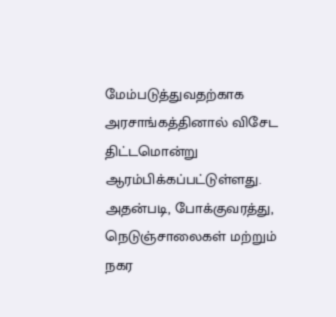மேம்படுத்துவதற்காக அரசாங்கத்தினால் விசேட திட்டமொன்று ஆரம்பிக்கப்பட்டுள்ளது.
அதன்படி, போக்குவரத்து, நெடுஞ்சாலைகள் மற்றும் நகர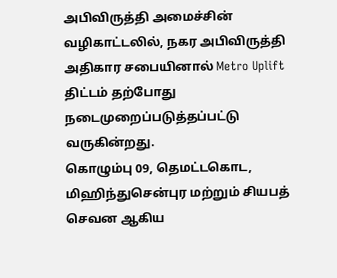அபிவிருத்தி அமைச்சின் வழிகாட்டலில், நகர அபிவிருத்தி அதிகார சபையினால் Metro Uplift திட்டம் தற்போது நடைமுறைப்படுத்தப்பட்டு வருகின்றது.
கொழும்பு 09, தெமட்டகொட, மிஹிந்துசென்புர மற்றும் சியபத் செவன ஆகிய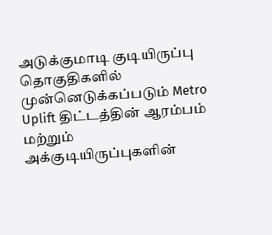அடுக்குமாடி குடியிருப்பு தொகுதிகளில் முன்னெடுக்கப்படும் Metro Uplift திட்டத்தின் ஆரம்பம் மற்றும் அக்குடியிருப்புகளின்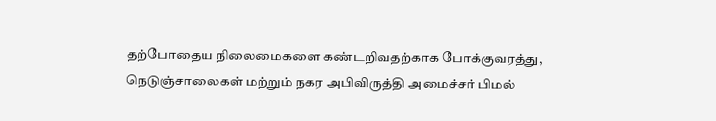தற்போதைய நிலைமைகளை கண்டறிவதற்காக போக்குவரத்து, நெடுஞ்சாலைகள் மற்றும் நகர அபிவிருத்தி அமைச்சர் பிமல்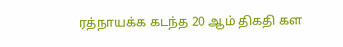ரத்நாயக்க கடந்த 20 ஆம் திகதி கள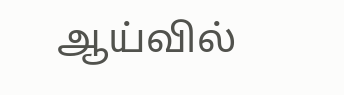ஆய்வில்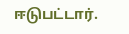ஈடுபட்டார்.